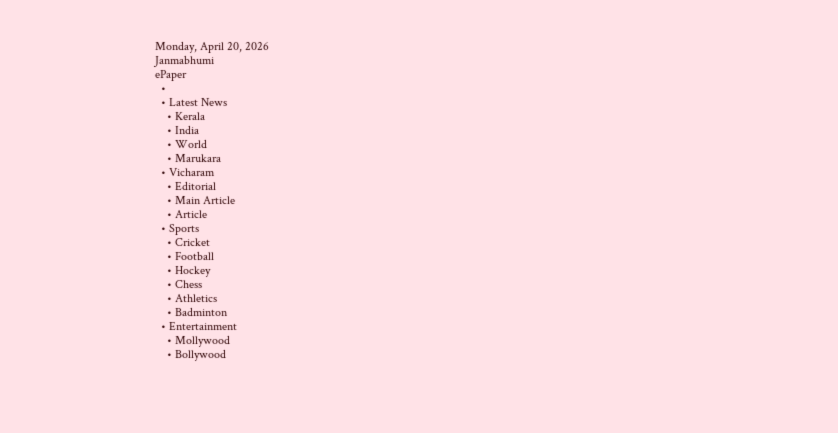Monday, April 20, 2026
Janmabhumi
ePaper
  •
  • Latest News
    • Kerala
    • India
    • World
    • Marukara
  • Vicharam
    • Editorial
    • Main Article
    • Article
  • Sports
    • Cricket
    • Football
    • Hockey
    • Chess
    • Athletics
    • Badminton
  • Entertainment
    • Mollywood
    • Bollywood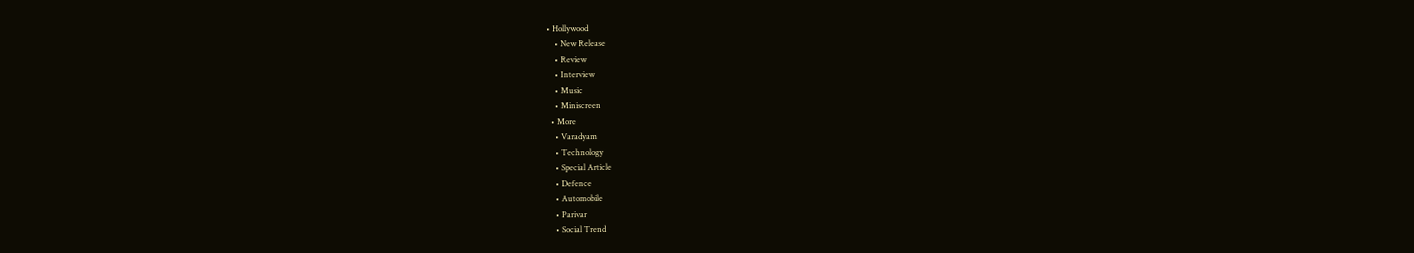• Hollywood
    • New Release
    • Review
    • Interview
    • Music
    • Miniscreen
  • More
    • Varadyam
    • Technology
    • Special Article
    • Defence
    • Automobile
    • Parivar
    • Social Trend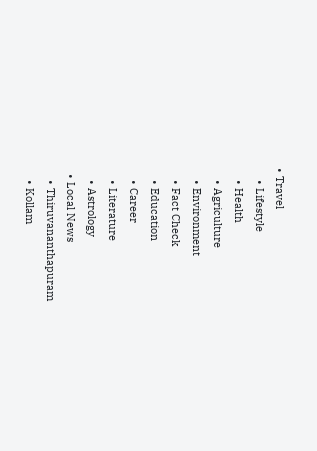• Travel
    • Lifestyle
    • Health
    • Agriculture
    • Environment
    • Fact Check
    • Education
    • Career
    • Literature
    • Astrology
  • Local News
    • Thiruvananthapuram
    • Kollam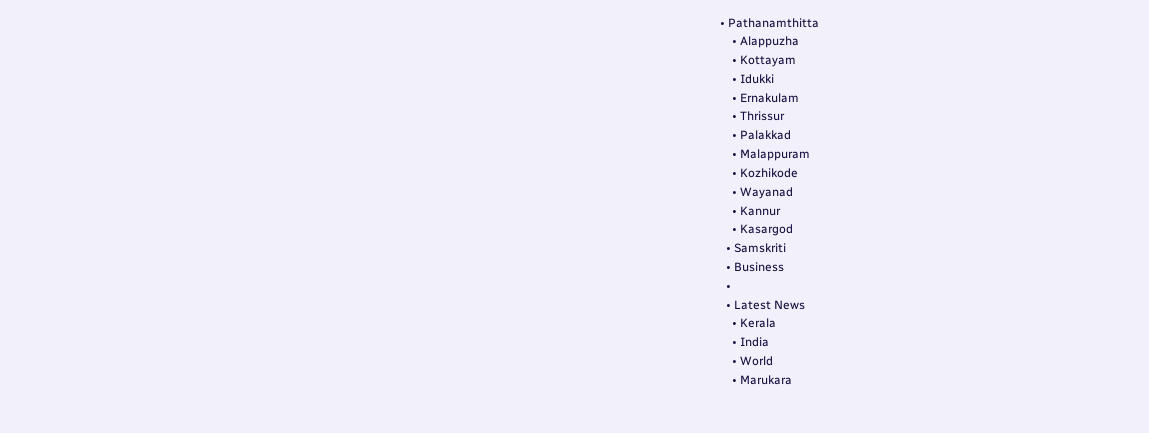• Pathanamthitta
    • Alappuzha
    • Kottayam
    • Idukki
    • Ernakulam
    • Thrissur
    • Palakkad
    • Malappuram
    • Kozhikode
    • Wayanad
    • Kannur
    • Kasargod
  • Samskriti
  • Business
  •
  • Latest News
    • Kerala
    • India
    • World
    • Marukara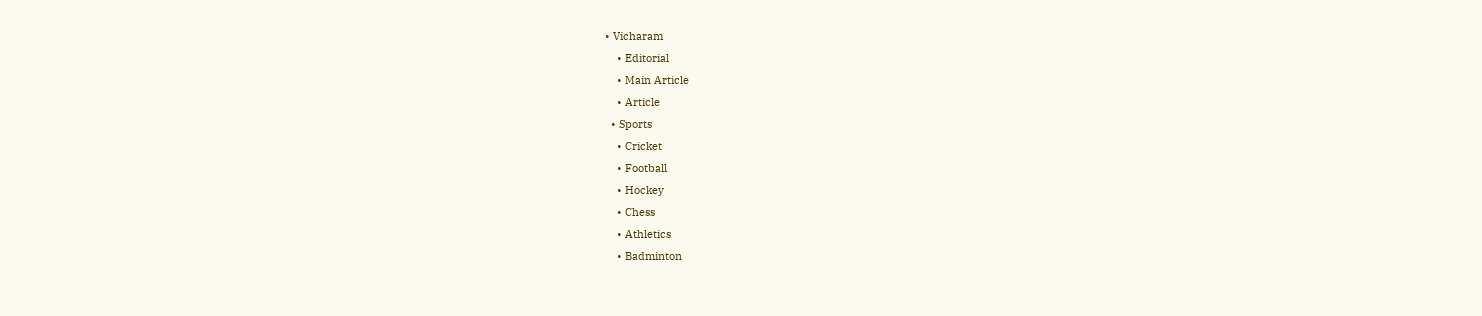• Vicharam
    • Editorial
    • Main Article
    • Article
  • Sports
    • Cricket
    • Football
    • Hockey
    • Chess
    • Athletics
    • Badminton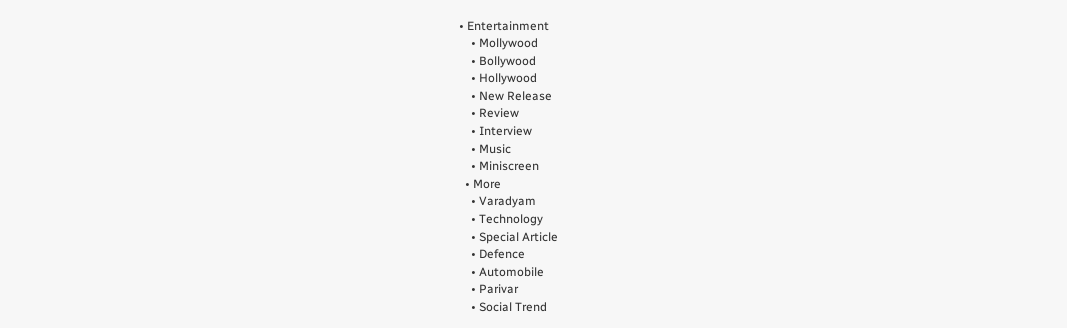• Entertainment
    • Mollywood
    • Bollywood
    • Hollywood
    • New Release
    • Review
    • Interview
    • Music
    • Miniscreen
  • More
    • Varadyam
    • Technology
    • Special Article
    • Defence
    • Automobile
    • Parivar
    • Social Trend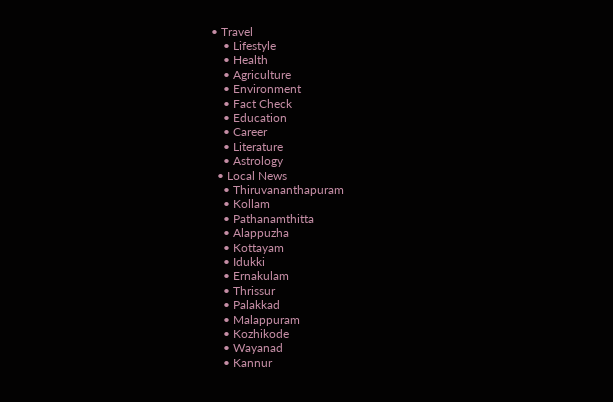• Travel
    • Lifestyle
    • Health
    • Agriculture
    • Environment
    • Fact Check
    • Education
    • Career
    • Literature
    • Astrology
  • Local News
    • Thiruvananthapuram
    • Kollam
    • Pathanamthitta
    • Alappuzha
    • Kottayam
    • Idukki
    • Ernakulam
    • Thrissur
    • Palakkad
    • Malappuram
    • Kozhikode
    • Wayanad
    • Kannur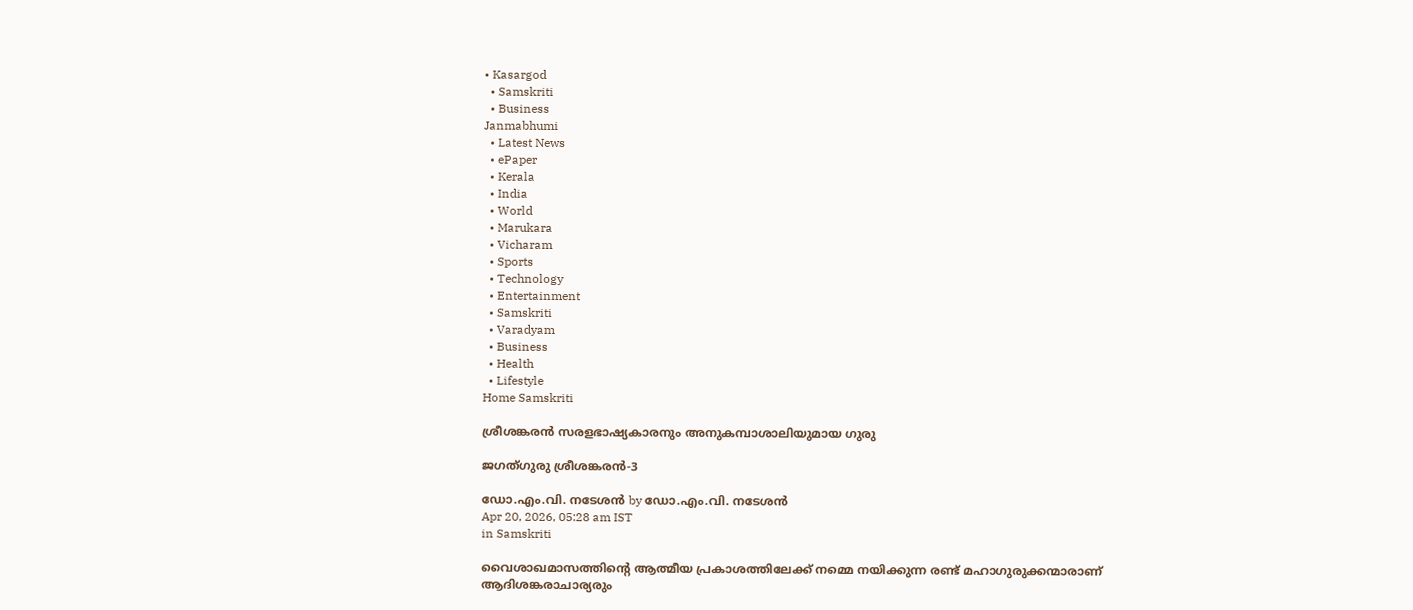• Kasargod
  • Samskriti
  • Business
Janmabhumi
  • Latest News
  • ePaper
  • Kerala
  • India
  • World
  • Marukara
  • Vicharam
  • Sports
  • Technology
  • Entertainment
  • Samskriti
  • Varadyam
  • Business
  • Health
  • Lifestyle
Home Samskriti

ശ്രീശങ്കരന്‍ സരളഭാഷ്യകാരനും അനുകമ്പാശാലിയുമായ ഗുരു

ജഗത്ഗുരു ശ്രീശങ്കരന്‍-3

ഡോ.എം.വി. നടേശന്‍ by ഡോ.എം.വി. നടേശന്‍
Apr 20, 2026, 05:28 am IST
in Samskriti

വൈശാഖമാസത്തിന്റെ ആത്മീയ പ്രകാശത്തിലേക്ക് നമ്മെ നയിക്കുന്ന രണ്ട് മഹാഗുരുക്കന്മാരാണ് ആദിശങ്കരാചാര്യരും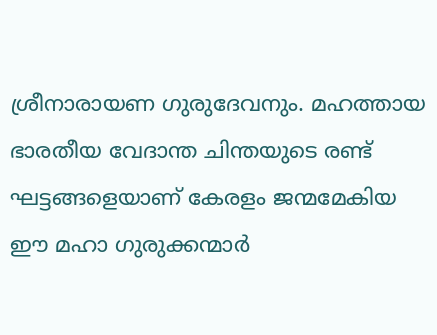ശ്രീനാരായണ ഗുരുദേവനും. മഹത്തായ ഭാരതീയ വേദാന്ത ചിന്തയുടെ രണ്ട് ഘട്ടങ്ങളെയാണ് കേരളം ജന്മമേകിയ ഈ മഹാ ഗുരുക്കന്മാര്‍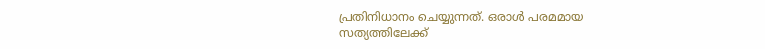പ്രതിനിധാനം ചെയ്യുന്നത്. ഒരാള്‍ പരമമായ സത്യത്തിലേക്ക്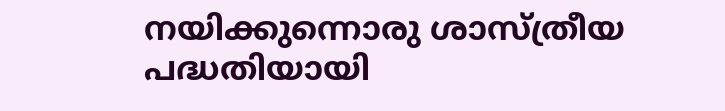നയിക്കുന്നൊരു ശാസ്ത്രീയ പദ്ധതിയായി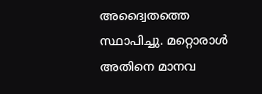അദ്വൈതത്തെ സ്ഥാപിച്ചു. മറ്റൊരാള്‍ അതിനെ മാനവ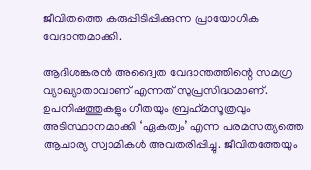ജീവിതത്തെ കരുപ്പിടിപ്പിക്കുന്ന പ്രായോഗിക വേദാന്തമാക്കി.

ആദിശങ്കരന്‍ അദ്വൈത വേദാന്തത്തിന്റെ സമഗ്ര വ്യാഖ്യാതാവാണ് എന്നത് സുപ്രസിദ്ധമാണ്. ഉപനിഷത്തുകളും ഗീതയും ബ്രഹ്‌മസൂത്രവും അടിസ്ഥാനമാക്കി ‘ഏകത്വം’ എന്ന പരമസത്യത്തെ ആചാര്യ സ്വാമികള്‍ അവതരിപ്പിച്ചു. ജീവിതത്തേയും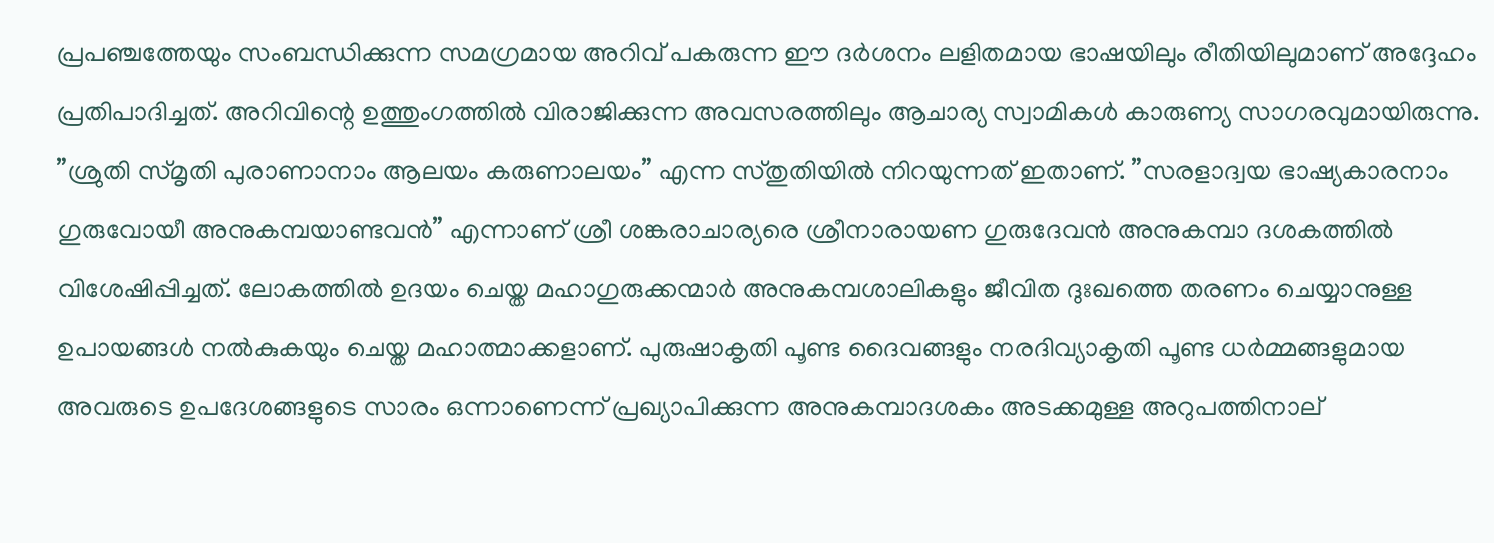പ്രപഞ്ചത്തേയും സംബന്ധിക്കുന്ന സമഗ്രമായ അറിവ് പകരുന്ന ഈ ദര്‍ശനം ലളിതമായ ഭാഷയിലും രീതിയിലുമാണ് അദ്ദേഹം പ്രതിപാദിച്ചത്. അറിവിന്റെ ഉത്തുംഗത്തില്‍ വിരാജിക്കുന്ന അവസരത്തിലും ആചാര്യ സ്വാമികള്‍ കാരുണ്യ സാഗരവുമായിരുന്നു. ”ശ്രുതി സ്മൃതി പുരാണാനാം ആലയം കരുണാലയം” എന്ന സ്തുതിയില്‍ നിറയുന്നത് ഇതാണ്. ”സരളാദ്വയ ഭാഷ്യകാരനാം ഗുരുവോയീ അനുകമ്പയാണ്ടവന്‍” എന്നാണ് ശ്രീ ശങ്കരാചാര്യരെ ശ്രീനാരായണ ഗുരുദേവന്‍ അനുകമ്പാ ദശകത്തില്‍ വിശേഷിപ്പിച്ചത്. ലോകത്തില്‍ ഉദയം ചെയ്ത മഹാഗുരുക്കന്മാര്‍ അനുകമ്പശാലികളും ജീവിത ദുഃഖത്തെ തരണം ചെയ്യാനുള്ള ഉപായങ്ങള്‍ നല്‍കുകയും ചെയ്ത മഹാത്മാക്കളാണ്. പുരുഷാകൃതി പൂണ്ട ദൈവങ്ങളും നരദിവ്യാകൃതി പൂണ്ട ധര്‍മ്മങ്ങളുമായ അവരുടെ ഉപദേശങ്ങളുടെ സാരം ഒന്നാണെന്ന് പ്രഖ്യാപിക്കുന്ന അനുകമ്പാദശകം അടക്കമുള്ള അറുപത്തിനാല്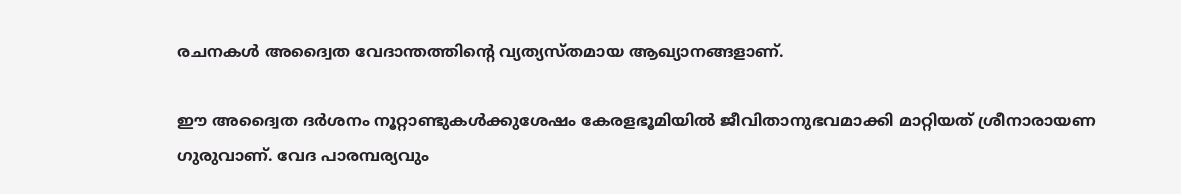രചനകള്‍ അദ്വൈത വേദാന്തത്തിന്റെ വ്യത്യസ്തമായ ആഖ്യാനങ്ങളാണ്.

ഈ അദ്വൈത ദര്‍ശനം നൂറ്റാണ്ടുകള്‍ക്കുശേഷം കേരളഭൂമിയില്‍ ജീവിതാനുഭവമാക്കി മാറ്റിയത് ശ്രീനാരായണ ഗുരുവാണ്. വേദ പാരമ്പര്യവും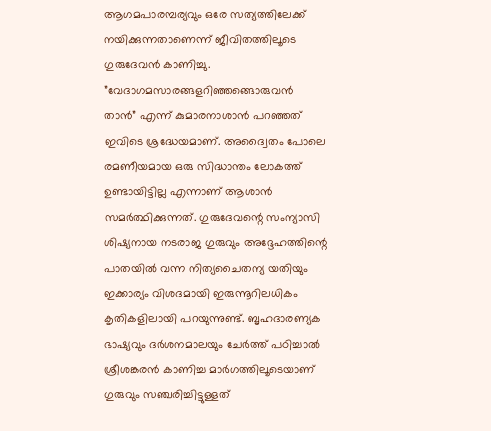ആഗമപാരമ്പര്യവും ഒരേ സത്യത്തിലേക്ക് നയിക്കുന്നതാണെന്ന് ജീവിതത്തിലൂടെ ഗുരുദേവന്‍ കാണിച്ചു. ”വേദാഗമസാരങ്ങളറിഞ്ഞങ്ങൊരുവന്‍ താന്‍” എന്ന് കുമാരനാശാന്‍ പറഞ്ഞത് ഇവിടെ ശ്രദ്ധേയമാണ്. അദ്വൈതം പോലെ രമണീയമായ ഒരു സിദ്ധാന്തം ലോകത്ത് ഉണ്ടായിട്ടില്ല എന്നാണ് ആശാന്‍ സമര്‍ത്ഥിക്കുന്നത്. ഗുരുദേവന്റെ സംന്യാസി ശിഷ്യനായ നടരാജ ഗുരുവും അദ്ദേഹത്തിന്റെ പാതയില്‍ വന്ന നിത്യചൈതന്യ യതിയും ഇക്കാര്യം വിശദമായി ഇരുന്നൂറിലധികം കൃതികളിലായി പറയുന്നുണ്ട്. ബൃഹദാരണ്യക ഭാഷ്യവും ദര്‍ശനമാലയും ചേര്‍ത്ത് പഠിച്ചാല്‍ ശ്രീശങ്കരന്‍ കാണിച്ച മാര്‍ഗത്തിലൂടെയാണ് ഗുരുവും സഞ്ചരിച്ചിട്ടുള്ളത്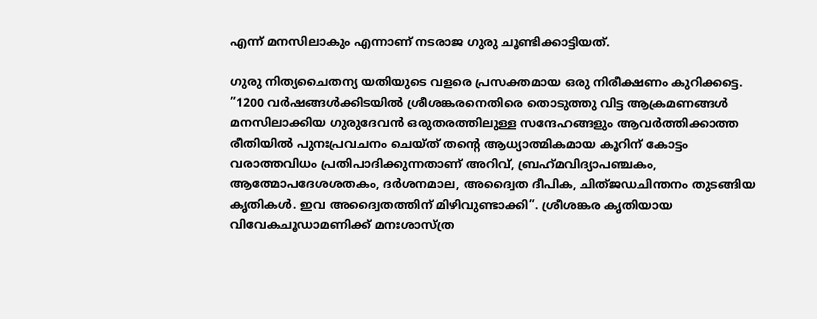എന്ന് മനസിലാകും എന്നാണ് നടരാജ ഗുരു ചൂണ്ടിക്കാട്ടിയത്.

ഗുരു നിത്യചൈതന്യ യതിയുടെ വളരെ പ്രസക്തമായ ഒരു നിരീക്ഷണം കുറിക്കട്ടെ. ”1200 വര്‍ഷങ്ങള്‍ക്കിടയില്‍ ശ്രീശങ്കരനെതിരെ തൊടുത്തു വിട്ട ആക്രമണങ്ങള്‍ മനസിലാക്കിയ ഗുരുദേവന്‍ ഒരുതരത്തിലുള്ള സന്ദേഹങ്ങളും ആവര്‍ത്തിക്കാത്ത രീതിയില്‍ പുനഃപ്രവചനം ചെയ്ത് തന്റെ ആധ്യാത്മികമായ കൂറിന് കോട്ടം വരാത്തവിധം പ്രതിപാദിക്കുന്നതാണ് അറിവ്, ബ്രഹ്‌മവിദ്യാപഞ്ചകം, ആത്മോപദേശശതകം, ദര്‍ശനമാല, അദ്വൈത ദീപിക, ചിത്ജഡചിന്തനം തുടങ്ങിയ കൃതികള്‍. ഇവ അദ്വൈതത്തിന് മിഴിവുണ്ടാക്കി”. ശ്രീശങ്കര കൃതിയായ വിവേകചൂഡാമണിക്ക് മനഃശാസ്ത്ര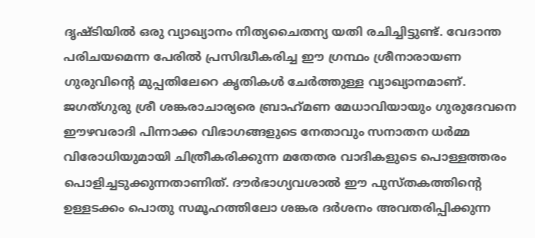ദൃഷ്ടിയില്‍ ഒരു വ്യാഖ്യാനം നിത്യചൈതന്യ യതി രചിച്ചിട്ടുണ്ട്. വേദാന്ത പരിചയമെന്ന പേരില്‍ പ്രസിദ്ധീകരിച്ച ഈ ഗ്രന്ഥം ശ്രീനാരായണ ഗുരുവിന്റെ മുപ്പതിലേറെ കൃതികള്‍ ചേര്‍ത്തുള്ള വ്യാഖ്യാനമാണ്. ജഗത്ഗുരു ശ്രീ ശങ്കരാചാര്യരെ ബ്രാഹ്‌മണ മേധാവിയായും ഗുരുദേവനെ ഈഴവരാദി പിന്നാക്ക വിഭാഗങ്ങളുടെ നേതാവും സനാതന ധര്‍മ്മ വിരോധിയുമായി ചിത്രീകരിക്കുന്ന മതേതര വാദികളുടെ പൊള്ളത്തരം പൊളിച്ചടുക്കുന്നതാണിത്. ദൗര്‍ഭാഗ്യവശാല്‍ ഈ പുസ്തകത്തിന്റെ ഉള്ളടക്കം പൊതു സമൂഹത്തിലോ ശങ്കര ദര്‍ശനം അവതരിപ്പിക്കുന്ന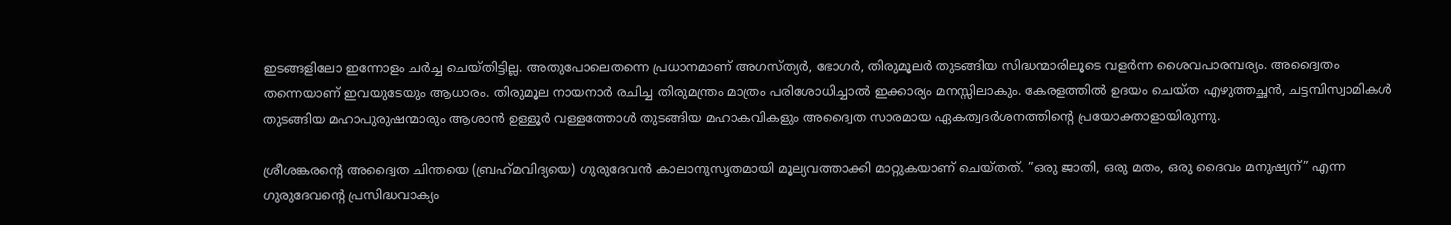ഇടങ്ങളിലോ ഇന്നോളം ചര്‍ച്ച ചെയ്തിട്ടില്ല. അതുപോലെതന്നെ പ്രധാനമാണ് അഗസ്ത്യര്‍, ഭോഗര്‍, തിരുമൂലര്‍ തുടങ്ങിയ സിദ്ധന്മാരിലൂടെ വളര്‍ന്ന ശൈവപാരമ്പര്യം. അദ്വൈതം തന്നെയാണ് ഇവയുടേയും ആധാരം. തിരുമൂല നായനാര്‍ രചിച്ച തിരുമന്ത്രം മാത്രം പരിശോധിച്ചാല്‍ ഇക്കാര്യം മനസ്സിലാകും. കേരളത്തില്‍ ഉദയം ചെയ്ത എഴുത്തച്ഛന്‍, ചട്ടമ്പിസ്വാമികള്‍ തുടങ്ങിയ മഹാപുരുഷന്മാരും ആശാന്‍ ഉള്ളൂര്‍ വള്ളത്തോള്‍ തുടങ്ങിയ മഹാകവികളും അദ്വൈത സാരമായ ഏകത്വദര്‍ശനത്തിന്റെ പ്രയോക്താളായിരുന്നു.

ശ്രീശങ്കരന്റെ അദ്വൈത ചിന്തയെ (ബ്രഹ്‌മവിദ്യയെ) ഗുരുദേവന്‍ കാലാനുസൃതമായി മൂല്യവത്താക്കി മാറ്റുകയാണ് ചെയ്തത്. ”ഒരു ജാതി, ഒരു മതം, ഒരു ദൈവം മനുഷ്യന്” എന്ന ഗുരുദേവന്റെ പ്രസിദ്ധവാക്യം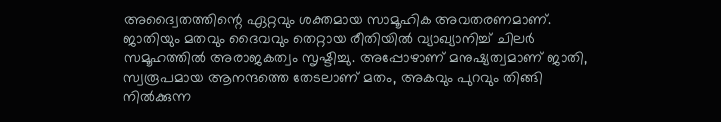അദ്വൈതത്തിന്റെ ഏറ്റവും ശക്തമായ സാമൂഹിക അവതരണമാണ്. ജാതിയും മതവും ദൈവവും തെറ്റായ രീതിയില്‍ വ്യാഖ്യാനിച്ച് ചിലര്‍ സമൂഹത്തില്‍ അരാജകത്വം സൃഷ്ടിച്ചു. അപ്പോഴാണ് മനുഷ്യത്വമാണ് ജാതി, സ്വരൂപമായ ആനന്ദത്തെ തേടലാണ് മതം, അകവും പുറവും തിങ്ങി നില്‍ക്കുന്ന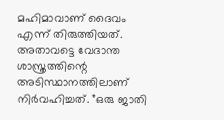മഹിമാവാണ് ദൈവം എന്ന് തിരുത്തിയത്. അതാവട്ടെ വേദാന്ത ശാസ്ത്രത്തിന്റെ അടിസ്ഥാനത്തിലാണ് നിര്‍വഹിച്ചത്. ”ഒരു ജാതി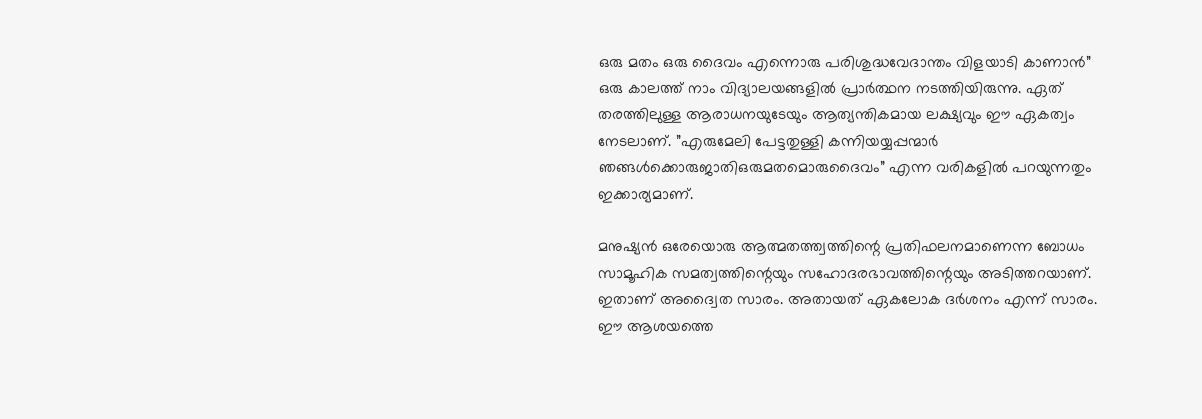ഒരു മതം ഒരു ദൈവം എന്നൊരു പരിശുദ്ധവേദാന്തം വിളയാടി കാണാന്‍” ഒരു കാലത്ത് നാം വിദ്യാലയങ്ങളില്‍ പ്രാര്‍ത്ഥന നടത്തിയിരുന്നു. ഏത് തരത്തിലുള്ള ആരാധനയുടേയും ആത്യന്തികമായ ലക്ഷ്യവും ഈ ഏകത്വം നേടലാണ്. ”എരുമേലി പേട്ടതുള്ളി കന്നിയയ്യപ്പന്മാര്‍ ഞങ്ങള്‍ക്കൊരുജാതിഒരുമതമൊരുദൈവം” എന്ന വരികളില്‍ പറയുന്നതും ഇക്കാര്യമാണ്.

മനുഷ്യന്‍ ഒരേയൊരു ആത്മതത്ത്വത്തിന്റെ പ്രതിഫലനമാണെന്ന ബോധം സാമൂഹിക സമത്വത്തിന്റെയും സഹോദരഭാവത്തിന്റെയും അടിത്തറയാണ്. ഇതാണ് അദ്വൈത സാരം. അതായത് ഏകലോക ദര്‍ശനം എന്ന് സാരം. ഈ ആശയത്തെ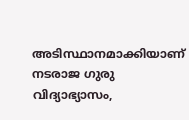അടിസ്ഥാനമാക്കിയാണ് നടരാജ ഗുരു വിദ്യാഭ്യാസം,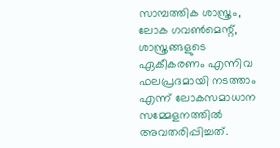സാമ്പത്തിക ശാസ്ത്രം, ലോക ഗവണ്‍മെന്റ്, ശാസ്ത്രങ്ങളുടെ ഏകീകരണം എന്നിവ ഫലപ്രദമായി നടത്താം എന്ന് ലോകസമാധാന സമ്മേളനത്തില്‍ അവതരിപ്പിച്ചത്.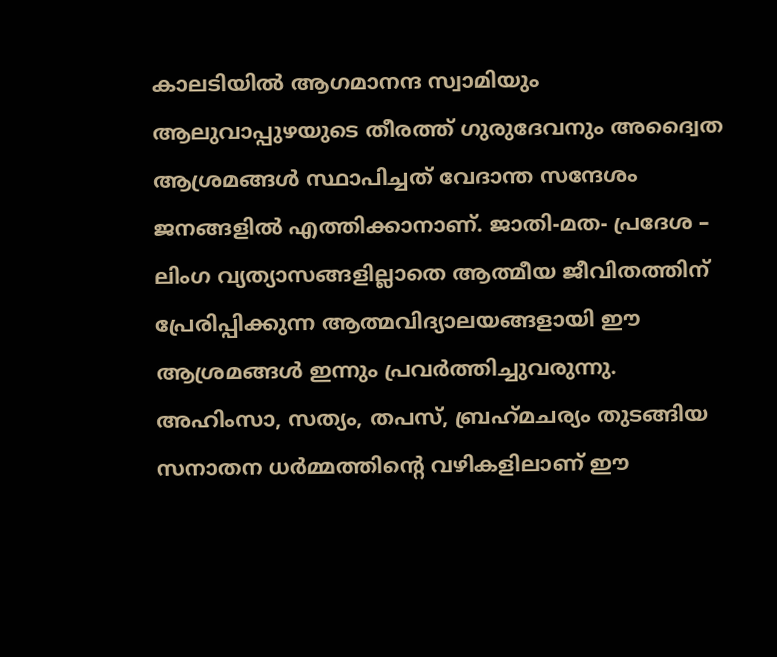കാലടിയില്‍ ആഗമാനന്ദ സ്വാമിയും ആലുവാപ്പുഴയുടെ തീരത്ത് ഗുരുദേവനും അദ്വൈത ആശ്രമങ്ങള്‍ സ്ഥാപിച്ചത് വേദാന്ത സന്ദേശം ജനങ്ങളില്‍ എത്തിക്കാനാണ്. ജാതി-മത- പ്രദേശ – ലിംഗ വ്യത്യാസങ്ങളില്ലാതെ ആത്മീയ ജീവിതത്തിന് പ്രേരിപ്പിക്കുന്ന ആത്മവിദ്യാലയങ്ങളായി ഈ ആശ്രമങ്ങള്‍ ഇന്നും പ്രവര്‍ത്തിച്ചുവരുന്നു. അഹിംസാ, സത്യം, തപസ്, ബ്രഹ്‌മചര്യം തുടങ്ങിയ സനാതന ധര്‍മ്മത്തിന്റെ വഴികളിലാണ് ഈ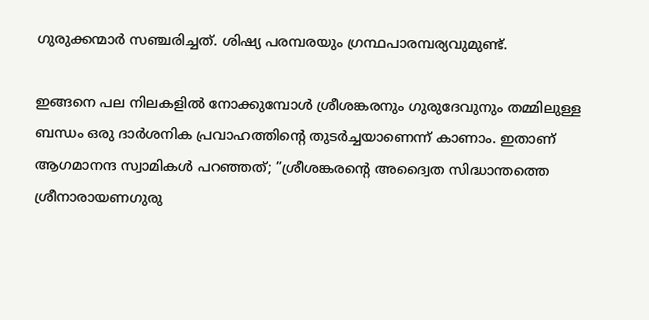ഗുരുക്കന്മാര്‍ സഞ്ചരിച്ചത്. ശിഷ്യ പരമ്പരയും ഗ്രന്ഥപാരമ്പര്യവുമുണ്ട്.

ഇങ്ങനെ പല നിലകളില്‍ നോക്കുമ്പോള്‍ ശ്രീശങ്കരനും ഗുരുദേവുനും തമ്മിലുള്ള ബന്ധം ഒരു ദാര്‍ശനിക പ്രവാഹത്തിന്റെ തുടര്‍ച്ചയാണെന്ന് കാണാം. ഇതാണ് ആഗമാനന്ദ സ്വാമികള്‍ പറഞ്ഞത്; ”ശ്രീശങ്കരന്റെ അദ്വൈത സിദ്ധാന്തത്തെ ശ്രീനാരായണഗുരു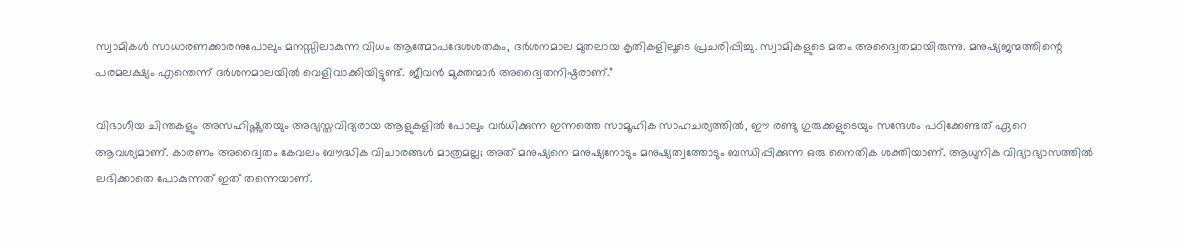സ്വാമികള്‍ സാധാരണക്കാരനുപോലും മനസ്സിലാകുന്ന വിധം ആത്മോപദേശശതകം, ദര്‍ശനമാല മുതലായ കൃതികളിലൂടെ പ്രചരിപ്പിച്ചു. സ്വാമികളുടെ മതം അദ്വൈതമായിരുന്നു. മനുഷ്യജന്മത്തിന്റെ പരമലക്ഷ്യം എന്തെന്ന് ദര്‍ശനമാലയില്‍ വെളിവാക്കിയിട്ടുണ്ട്. ജീവന്‍ മുക്തന്മാര്‍ അദ്വൈതനിഷ്ഠരാണ്.”

വിഭാഗീയ ചിന്തകളും അസഹിഷ്ണുതയും അഭ്യസ്തവിദ്യരായ ആളുകളില്‍ പോലും വര്‍ധിക്കുന്ന ഇന്നത്തെ സാമൂഹിക സാഹചര്യത്തില്‍, ഈ രണ്ടു ഗുരുക്കളുടെയും സന്ദേശം പഠിക്കേണ്ടത് ഏറെ ആവശ്യമാണ്. കാരണം അദ്വൈതം കേവലം ബൗദ്ധിക വിചാരങ്ങള്‍ മാത്രമല്ല; അത് മനുഷ്യനെ മനുഷ്യനോടും മനുഷ്യത്വത്തോടും ബന്ധിപ്പിക്കുന്ന ഒരു നൈതിക ശക്തിയാണ്. ആധുനിക വിദ്യാഭ്യാസത്തില്‍ ലഭിക്കാതെ പോകുന്നത് ഇത് തന്നെയാണ്.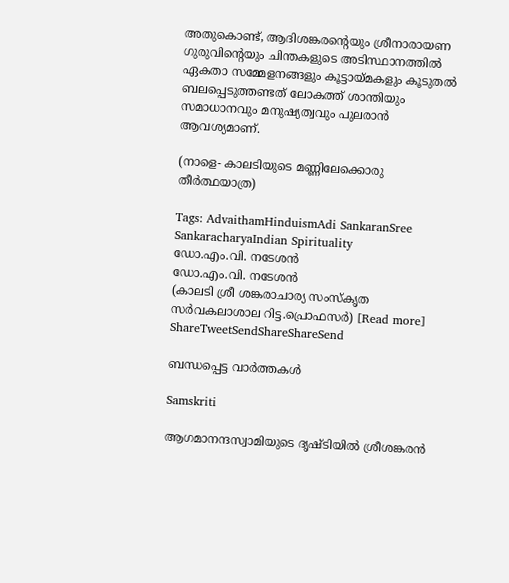അതുകൊണ്ട്, ആദിശങ്കരന്റെയും ശ്രീനാരായണ ഗുരുവിന്റെയും ചിന്തകളുടെ അടിസ്ഥാനത്തില്‍ ഏകതാ സമ്മേളനങ്ങളും കൂട്ടായ്‌മകളും കൂടുതല്‍ ബലപ്പെടുത്തണ്ടത് ലോകത്ത് ശാന്തിയും സമാധാനവും മനുഷ്യത്വവും പുലരാന്‍ ആവശ്യമാണ്.

(നാളെ- കാലടിയുടെ മണ്ണിലേക്കൊരു തീര്‍ത്ഥയാത്ര)

Tags: AdvaithamHinduismAdi SankaranSree SankaracharyaIndian Spirituality
ഡോ.എം.വി. നടേശന്‍
ഡോ.എം.വി. നടേശന്‍
(കാലടി ശ്രീ ശങ്കരാചാര്യ സംസ്‌കൃത സര്‍വകലാശാല റിട്ട.പ്രൊഫസര്‍) [Read more]
ShareTweetSendShareShareSend

ബന്ധപ്പെട്ട വാര്‍ത്തകള്‍

Samskriti

ആഗമാനന്ദസ്വാമിയുടെ ദൃഷ്ടിയില്‍ ശ്രീശങ്കരന്‍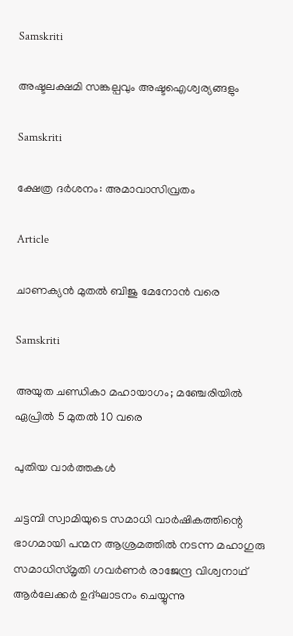Samskriti

അഷ്ടലക്ഷമി സങ്കല്പവും അഷ്ടഐശ്വര്യങ്ങളും

Samskriti

ക്ഷേത്ര ദര്‍ശനം: അമാവാസിവ്രതം

Article

ചാണക്യന്‍ മുതല്‍ ബിജു മേനോന്‍ വരെ

Samskriti

അയുത ചണ്ഡികാ മഹായാഗം; മഞ്ചേരിയില്‍ ഏപ്രില്‍ 5 മുതല്‍ 10 വരെ

പുതിയ വാര്‍ത്തകള്‍

ചട്ടമ്പി സ്വാമിയുടെ സമാധി വാര്‍ഷികത്തിന്റെ ഭാഗമായി പന്മന ആശ്രമത്തില്‍ നടന്ന മഹാഗുരു സമാധിസ്മൃതി ഗവര്‍ണര്‍ രാജേന്ദ്ര വിശ്വനാഥ് ആര്‍ലേക്കര്‍ ഉദ്ഘാടനം ചെയ്യുന്നു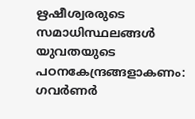ഋഷീശ്വരരുടെ സമാധിസ്ഥലങ്ങള്‍ യുവതയുടെ പഠനകേന്ദ്രങ്ങളാകണം: ഗവര്‍ണര്‍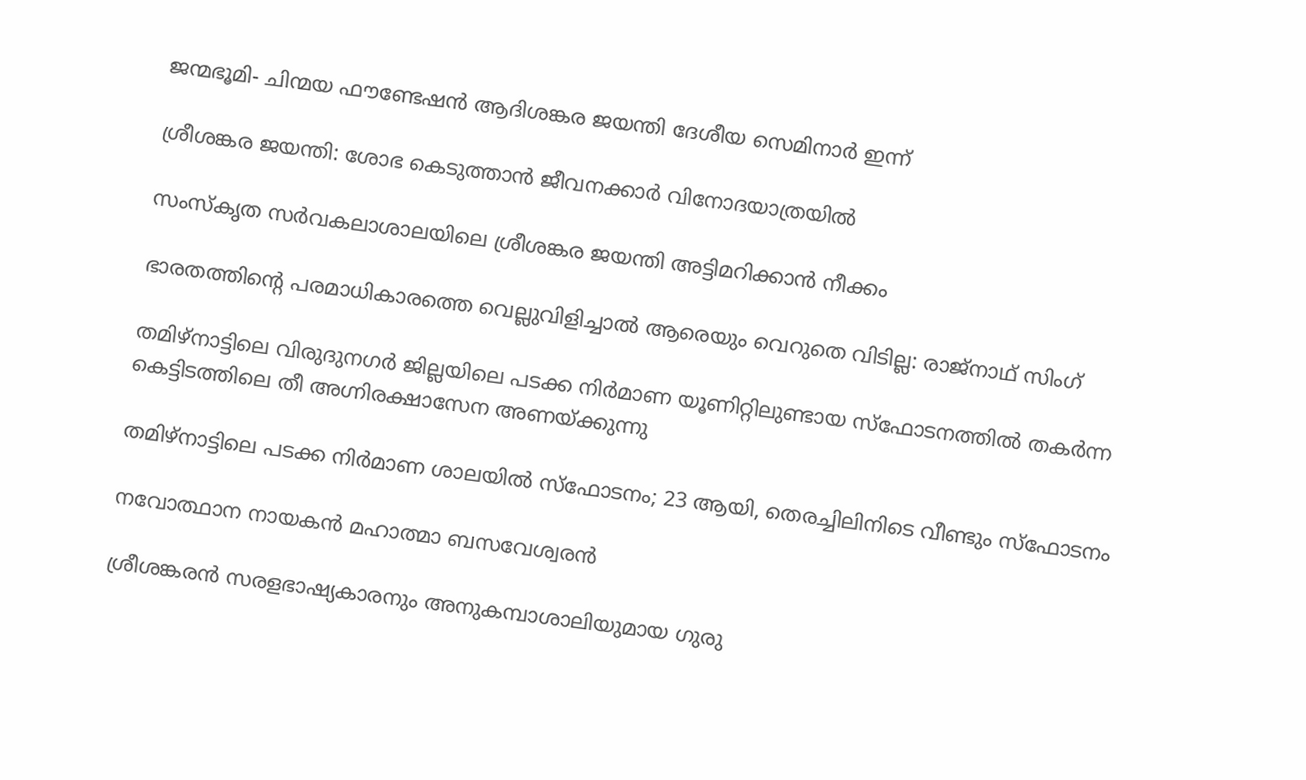ജന്മഭൂമി- ചിന്മയ ഫൗണ്ടേഷന്‍ ആദിശങ്കര ജയന്തി ദേശീയ സെമിനാര്‍ ഇന്ന്

ശ്രീശങ്കര ജയന്തി: ശോഭ കെടുത്താന്‍ ജീവനക്കാര്‍ വിനോദയാത്രയില്‍

സംസ്‌കൃത സര്‍വകലാശാലയിലെ ശ്രീശങ്കര ജയന്തി അട്ടിമറിക്കാന്‍ നീക്കം

ഭാരതത്തിന്റെ പരമാധികാരത്തെ വെല്ലുവിളിച്ചാൽ ആരെയും വെറുതെ വിടില്ല: രാജ്നാഥ് സിംഗ്

തമിഴ്‌നാട്ടിലെ വിരുദുനഗര്‍ ജില്ലയിലെ പടക്ക നിര്‍മാണ യൂണിറ്റിലുണ്ടായ സ്‌ഫോടനത്തില്‍ തകര്‍ന്ന കെട്ടിടത്തിലെ തീ അഗ്നിരക്ഷാസേന അണയ്ക്കുന്നു

തമിഴ്‌നാട്ടിലെ പടക്ക നിര്‍മാണ ശാലയില്‍ സ്‌ഫോടനം; 23 ആയി, തെരച്ചിലിനിടെ വീണ്ടും സ്ഫോടനം

നവോത്ഥാന നായകന്‍ മഹാത്മാ ബസവേശ്വരന്‍

ശ്രീശങ്കരന്‍ സരളഭാഷ്യകാരനും അനുകമ്പാശാലിയുമായ ഗുരു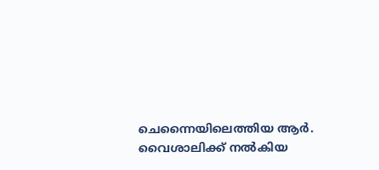ചെന്നൈയിലെത്തിയ ആര്‍. വൈശാലിക്ക് നല്‍കിയ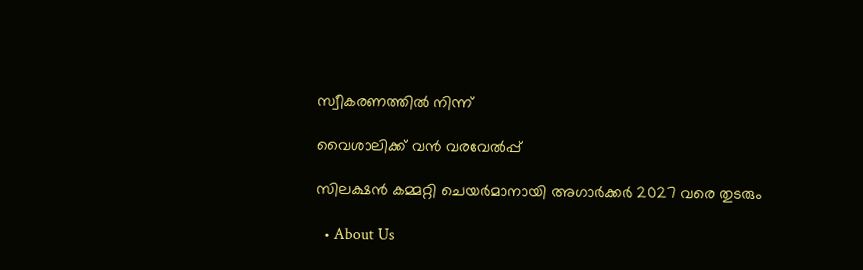സ്വീകരണത്തില്‍ നിന്ന്‌

വൈശാലിക്ക് വന്‍ വരവേല്‍പ്പ്

സിലക്ഷന്‍ കമ്മറ്റി ചെയര്‍മാനായി അഗാര്‍ക്കര്‍ 2027 വരെ തുടരും

  • About Us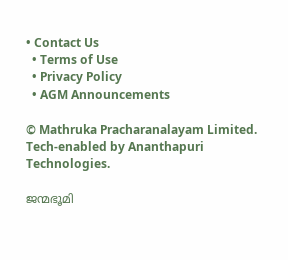• Contact Us
  • Terms of Use
  • Privacy Policy
  • AGM Announcements

© Mathruka Pracharanalayam Limited.
Tech-enabled by Ananthapuri Technologies.

ജന്മഭൂമി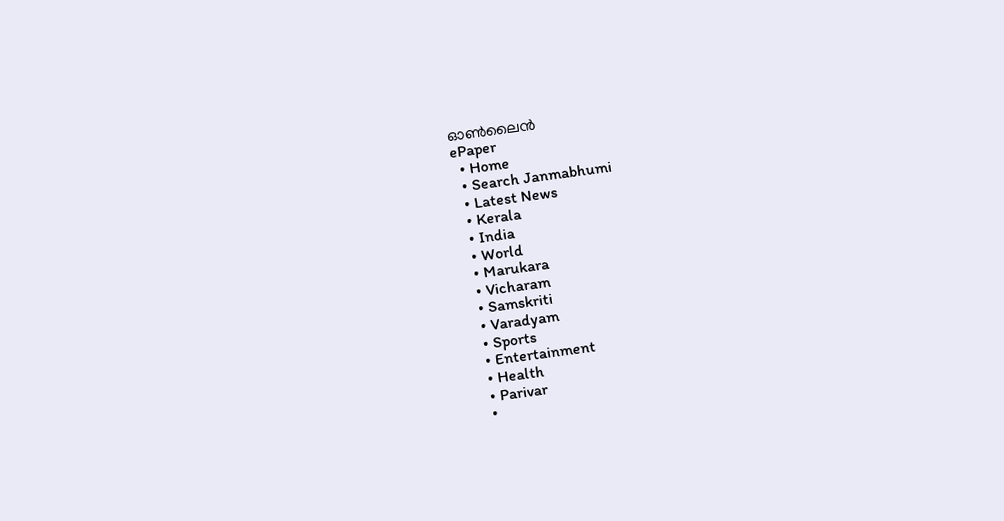ഓണ്‍ലൈന്‍
ePaper
  • Home
  • Search Janmabhumi
  • Latest News
  • Kerala
  • India
  • World
  • Marukara
  • Vicharam
  • Samskriti
  • Varadyam
  • Sports
  • Entertainment
  • Health
  • Parivar
  •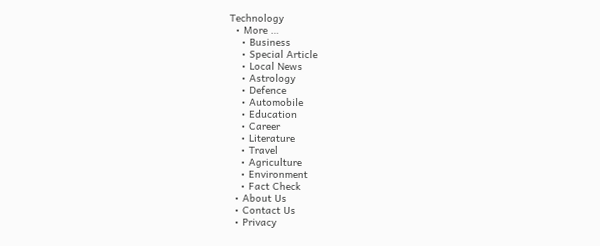Technology
  • More …
    • Business
    • Special Article
    • Local News
    • Astrology
    • Defence
    • Automobile
    • Education
    • Career
    • Literature
    • Travel
    • Agriculture
    • Environment
    • Fact Check
  • About Us
  • Contact Us
  • Privacy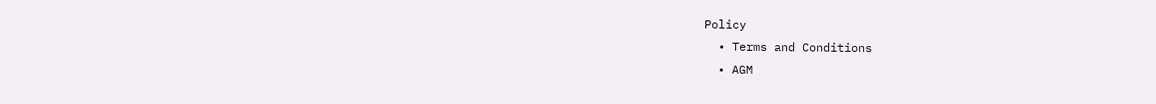Policy
  • Terms and Conditions
  • AGM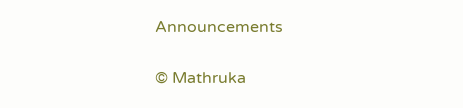Announcements

© Mathruka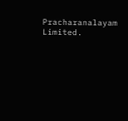Pracharanalayam Limited.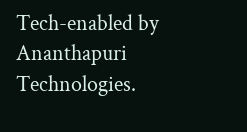Tech-enabled by Ananthapuri Technologies.